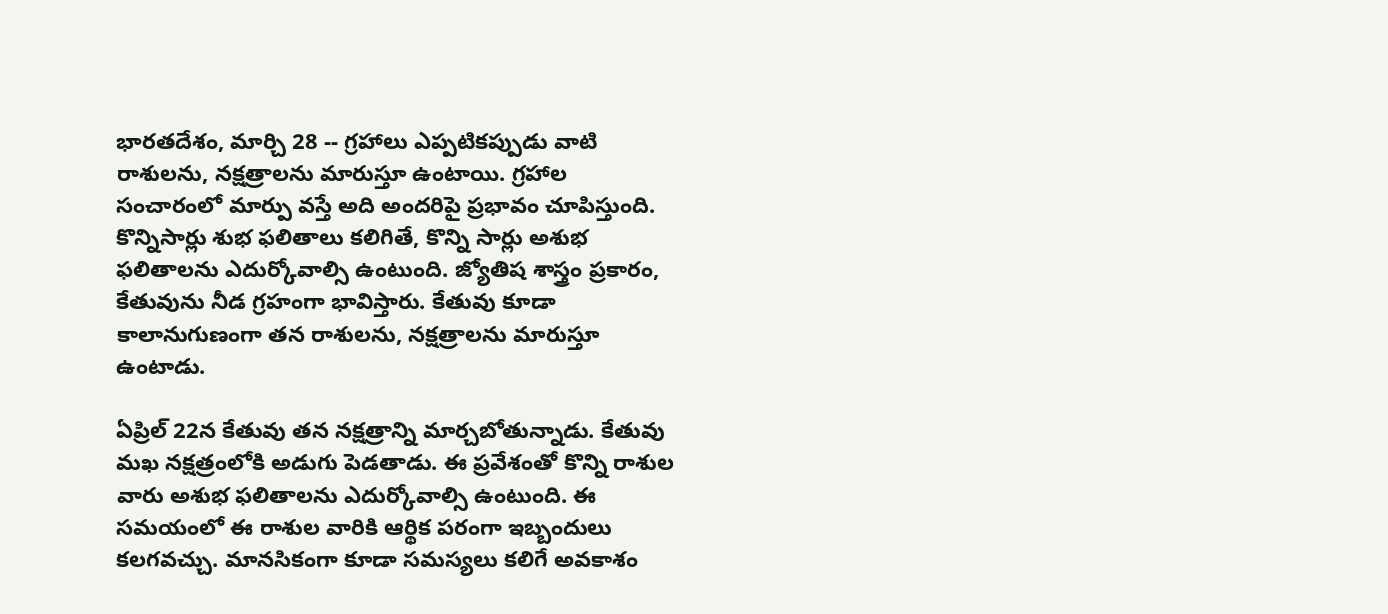భారతదేశం, మార్చి 28 -- గ్రహాలు ఎప్పటికప్పుడు వాటి రాశులను, నక్షత్రాలను మారుస్తూ ఉంటాయి. గ్రహాల సంచారంలో మార్పు వస్తే అది అందరిపై ప్రభావం చూపిస్తుంది. కొన్నిసార్లు శుభ ఫలితాలు కలిగితే, కొన్ని సార్లు అశుభ ఫలితాలను ఎదుర్కోవాల్సి ఉంటుంది. జ్యోతిష శాస్త్రం ప్రకారం, కేతువును నీడ గ్రహంగా భావిస్తారు. కేతువు కూడా కాలానుగుణంగా తన రాశులను, నక్షత్రాలను మారుస్తూ ఉంటాడు.

ఏప్రిల్ 22న కేతువు తన నక్షత్రాన్ని మార్చబోతున్నాడు. కేతువు మఖ నక్షత్రంలోకి అడుగు పెడతాడు. ఈ ప్రవేశంతో కొన్ని రాశుల వారు అశుభ ఫలితాలను ఎదుర్కోవాల్సి ఉంటుంది. ఈ సమయంలో ఈ రాశుల వారికి ఆర్థిక పరంగా ఇబ్బందులు కలగవచ్చు. మానసికంగా కూడా సమస్యలు కలిగే అవకాశం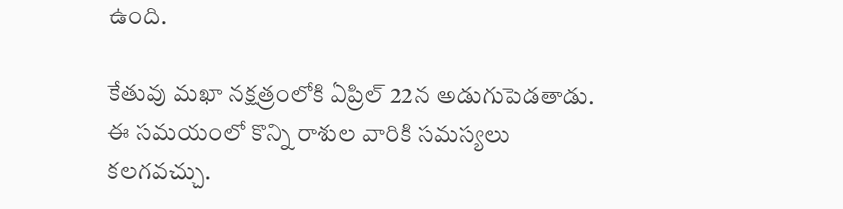ఉంది.

కేతువు మఖా నక్షత్రంలోకి ఏప్రిల్ 22న అడుగుపెడతాడు. ఈ సమయంలో కొన్ని రాశుల వారికి సమస్యలు కలగవచ్చు.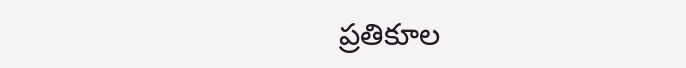ప్రతికూల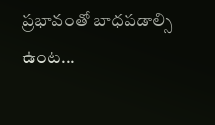ప్రభావంతో బాధపడాల్సి ఉంట...